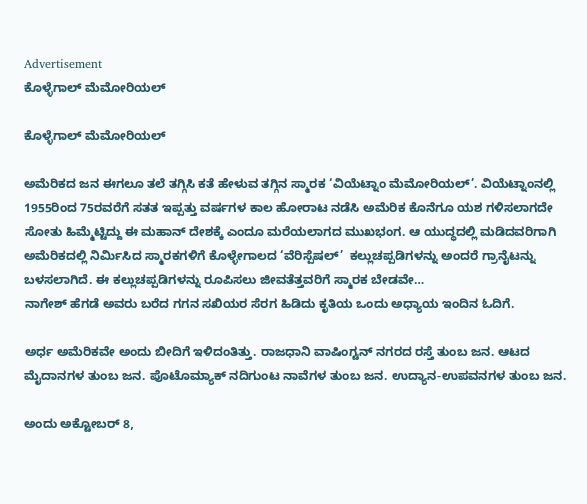Advertisement
ಕೊಳ್ಳೆಗಾಲ್ ಮೆಮೋರಿಯಲ್

ಕೊಳ್ಳೆಗಾಲ್ ಮೆಮೋರಿಯಲ್

ಅಮೆರಿಕದ ಜನ ಈಗಲೂ ತಲೆ ತಗ್ಗಿಸಿ ಕತೆ ಹೇಳುವ ತಗ್ಗಿನ ಸ್ಮಾರಕ ‘ವಿಯೆಟ್ನಾಂ ಮೆಮೋರಿಯಲ್’. ವಿಯೆಟ್ನಾಂನಲ್ಲಿ 1955ರಿಂದ 75ರವರೆಗೆ ಸತತ ಇಪ್ಪತ್ತು ವರ್ಷಗಳ ಕಾಲ ಹೋರಾಟ ನಡೆಸಿ ಅಮೆರಿಕ ಕೊನೆಗೂ ಯಶ ಗಳಿಸಲಾಗದೇ ಸೋತು ಹಿಮ್ಮೆಟ್ಟಿದ್ದು ಈ ಮಹಾನ್ ದೇಶಕ್ಕೆ ಎಂದೂ ಮರೆಯಲಾಗದ ಮುಖಭಂಗ. ಆ ಯುದ್ಧದಲ್ಲಿ ಮಡಿದವರಿಗಾಗಿ ಅಮೆರಿಕದಲ್ಲಿ ನಿರ್ಮಿಸಿದ ಸ್ಮಾರಕಗಳಿಗೆ ಕೊಳ್ಳೇಗಾಲದ ‘ವೆರಿಸ್ಪೆಷಲ್’  ಕಲ್ಲುಚಪ್ಪಡಿಗಳನ್ನು ಅಂದರೆ ಗ್ರಾನೈಟನ್ನು ಬಳಸಲಾಗಿದೆ. ಈ ಕಲ್ಲುಚಪ್ಪಡಿಗಳನ್ನು ರೂಪಿಸಲು ಜೀವತೆತ್ತವರಿಗೆ ಸ್ಮಾರಕ ಬೇಡವೇ…
ನಾಗೇಶ್ ಹೆಗಡೆ ಅವರು ಬರೆದ ಗಗನ ಸಖಿಯರ ಸೆರಗ ಹಿಡಿದು ಕೃತಿಯ ಒಂದು ಅಧ್ಯಾಯ ಇಂದಿನ ಓದಿಗೆ.

ಅರ್ಧ ಅಮೆರಿಕವೇ ಅಂದು ಬೀದಿಗೆ ಇಳಿದಂತಿತ್ತು. ರಾಜಧಾನಿ ವಾಷಿಂಗ್ಟನ್ ನಗರದ ರಸ್ತೆ ತುಂಬ ಜನ. ಆಟದ ಮೈದಾನಗಳ ತುಂಬ ಜನ. ಪೊಟೊಮ್ಯಾಕ್ ನದಿಗುಂಟ ನಾವೆಗಳ ತುಂಬ ಜನ. ಉದ್ಯಾನ-ಉಪವನಗಳ ತುಂಬ ಜನ.

ಅಂದು ಅಕ್ಟೋಬರ್ 8,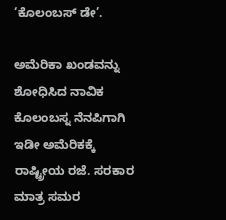‘ಕೊಲಂಬಸ್ ಡೇ’.

ಅಮೆರಿಕಾ ಖಂಡವನ್ನು ಶೋಧಿಸಿದ ನಾವಿಕ ಕೊಲಂಬಸ್ನ ನೆನಪಿಗಾಗಿ ಇಡೀ ಅಮೆರಿಕಕ್ಕೆ ರಾಷ್ಟ್ರೀಯ ರಜೆ. ಸರಕಾರ ಮಾತ್ರ ಸಮರ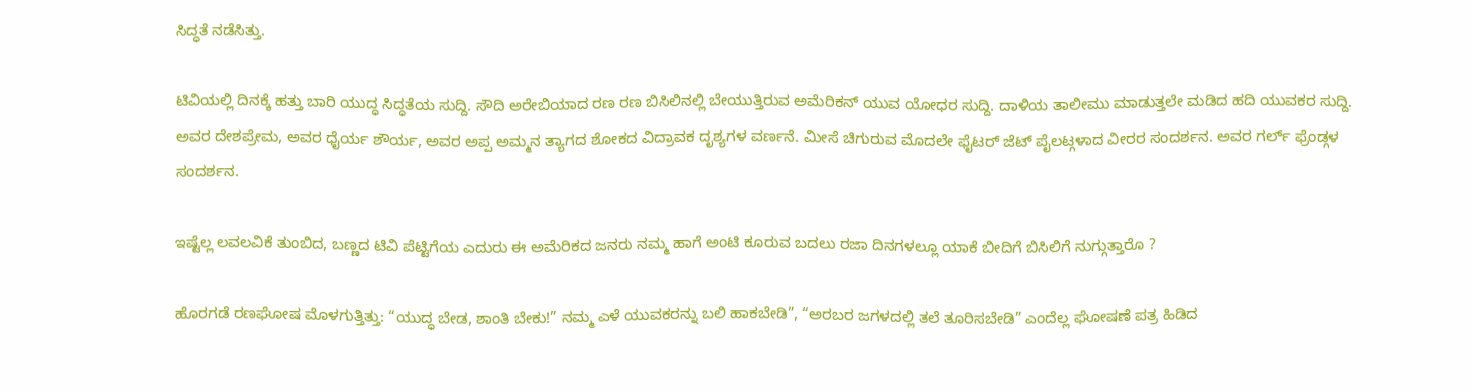ಸಿದ್ಧತೆ ನಡೆಸಿತ್ತು.

ಟಿವಿಯಲ್ಲಿ ದಿನಕ್ಕೆ ಹತ್ತು ಬಾರಿ ಯುದ್ಧ ಸಿದ್ಧತೆಯ ಸುದ್ದಿ. ಸೌದಿ ಅರೇಬಿಯಾದ ರಣ ರಣ ಬಿಸಿಲಿನಲ್ಲಿ ಬೇಯುತ್ತಿರುವ ಅಮೆರಿಕನ್ ಯುವ ಯೋಧರ ಸುದ್ದಿ. ದಾಳಿಯ ತಾಲೀಮು ಮಾಡುತ್ತಲೇ ಮಡಿದ ಹದಿ ಯುವಕರ ಸುದ್ದಿ. ಅವರ ದೇಶಪ್ರೇಮ, ಅವರ ಧೈರ್ಯ ಶೌರ್ಯ, ಅವರ ಅಪ್ಪ ಅಮ್ಮನ ತ್ಯಾಗದ ಶೋಕದ ವಿದ್ರಾವಕ ದೃಶ್ಯಗಳ ವರ್ಣನೆ. ಮೀಸೆ ಚಿಗುರುವ ಮೊದಲೇ ಫೈಟರ್ ಜೆಟ್ ಪೈಲಟ್ಗಳಾದ ವೀರರ ಸಂದರ್ಶನ. ಅವರ ಗರ್ಲ್ ಫ್ರೆಂಡ್ಗಳ ಸಂದರ್ಶನ.

ಇಷ್ಟೆಲ್ಲ ಲವಲವಿಕೆ ತುಂಬಿದ, ಬಣ್ಣದ ಟಿವಿ ಪೆಟ್ಟಿಗೆಯ ಎದುರು ಈ ಅಮೆರಿಕದ ಜನರು ನಮ್ಮ ಹಾಗೆ ಅಂಟಿ ಕೂರುವ ಬದಲು ರಜಾ ದಿನಗಳಲ್ಲೂ ಯಾಕೆ ಬೀದಿಗೆ ಬಿಸಿಲಿಗೆ ನುಗ್ಗುತ್ತಾರೊ ?

ಹೊರಗಡೆ ರಣಘೋಷ ಮೊಳಗುತ್ತಿತ್ತು: “ಯುದ್ಧ ಬೇಡ, ಶಾಂತಿ ಬೇಕು!” ನಮ್ಮ ಎಳೆ ಯುವಕರನ್ನು ಬಲಿ ಹಾಕಬೇಡಿ”, “ಅರಬರ ಜಗಳದಲ್ಲಿ ತಲೆ ತೂರಿಸಬೇಡಿ” ಎಂದೆಲ್ಲ ಘೋಷಣೆ ಪತ್ರ ಹಿಡಿದ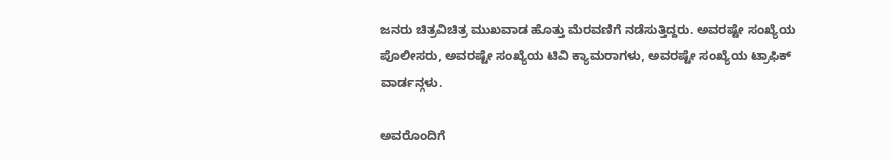ಜನರು ಚಿತ್ರವಿಚಿತ್ರ ಮುಖವಾಡ ಹೊತ್ತು ಮೆರವಣಿಗೆ ನಡೆಸುತ್ತಿದ್ದರು. ಅವರಷ್ಟೇ ಸಂಖ್ಯೆಯ ಪೊಲೀಸರು, ಅವರಷ್ಟೇ ಸಂಖ್ಯೆಯ ಟಿವಿ ಕ್ಯಾಮರಾಗಳು, ಅವರಷ್ಟೇ ಸಂಖ್ಯೆಯ ಟ್ರಾಫಿಕ್ ವಾರ್ಡನ್ಗಳು.

ಅವರೊಂದಿಗೆ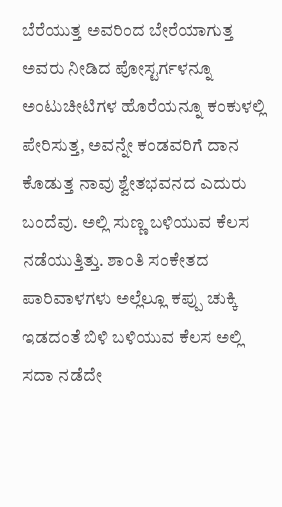ಬೆರೆಯುತ್ತ ಅವರಿಂದ ಬೇರೆಯಾಗುತ್ತ ಅವರು ನೀಡಿದ ಪೋಸ್ಟರ್ಗಳನ್ನೂ ಅಂಟುಚೀಟಿಗಳ ಹೊರೆಯನ್ನೂ ಕಂಕುಳಲ್ಲಿ ಪೇರಿಸುತ್ತ, ಅವನ್ನೇ ಕಂಡವರಿಗೆ ದಾನ ಕೊಡುತ್ತ ನಾವು ಶ್ವೇತಭವನದ ಎದುರು ಬಂದೆವು. ಅಲ್ಲಿ ಸುಣ್ಣ ಬಳಿಯುವ ಕೆಲಸ ನಡೆಯುತ್ತಿತ್ತು. ಶಾಂತಿ ಸಂಕೇತದ ಪಾರಿವಾಳಗಳು ಅಲ್ಲೆಲ್ಲೂ ಕಪ್ಪು ಚುಕ್ಕಿ ಇಡದಂತೆ ಬಿಳಿ ಬಳಿಯುವ ಕೆಲಸ ಅಲ್ಲಿ ಸದಾ ನಡೆದೇ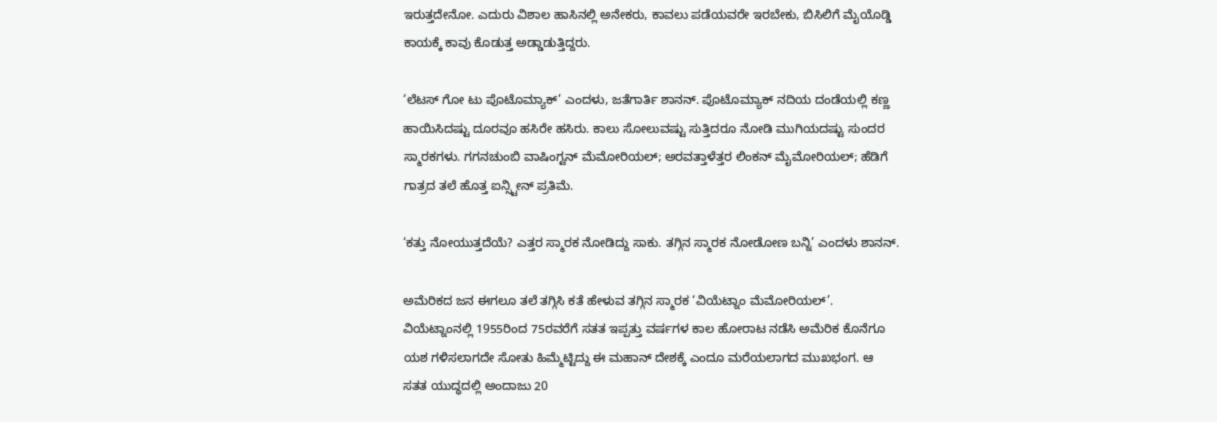ಇರುತ್ತದೇನೋ. ಎದುರು ವಿಶಾಲ ಹಾಸಿನಲ್ಲಿ ಅನೇಕರು, ಕಾವಲು ಪಡೆಯವರೇ ಇರಬೇಕು, ಬಿಸಿಲಿಗೆ ಮೈಯೊಡ್ಡಿ ಕಾಯಕ್ಕೆ ಕಾವು ಕೊಡುತ್ತ ಅಡ್ಡಾಡುತ್ತಿದ್ದರು.

‘ಲೆಟಸ್ ಗೋ ಟು ಪೊಟೊಮ್ಯಾಕ್’ ಎಂದಳು, ಜತೆಗಾರ್ತಿ ಶಾನನ್. ಪೊಟೊಮ್ಯಾಕ್ ನದಿಯ ದಂಡೆಯಲ್ಲಿ ಕಣ್ಣ ಹಾಯಿಸಿದಷ್ಟು ದೂರವೂ ಹಸಿರೇ ಹಸಿರು. ಕಾಲು ಸೋಲುವಷ್ಟು ಸುತ್ತಿದರೂ ನೋಡಿ ಮುಗಿಯದಷ್ಟು ಸುಂದರ ಸ್ಮಾರಕಗಳು. ಗಗನಚುಂಬಿ ವಾಷಿಂಗ್ಟನ್ ಮೆಮೋರಿಯಲ್; ಅರವತ್ತಾಳೆತ್ತರ ಲಿಂಕನ್ ಮೈಮೋರಿಯಲ್; ಹೆಡಿಗೆ ಗಾತ್ರದ ತಲೆ ಹೊತ್ತ ಐನ್ಸ್ಟೀನ್ ಪ್ರತಿಮೆ.

‘ಕತ್ತು ನೋಯುತ್ತದೆಯೆ? ಎತ್ತರ ಸ್ಮಾರಕ ನೋಡಿದ್ದು ಸಾಕು. ತಗ್ಗಿನ ಸ್ಮಾರಕ ನೋಡೋಣ ಬನ್ನಿ’ ಎಂದಳು ಶಾನನ್.

ಅಮೆರಿಕದ ಜನ ಈಗಲೂ ತಲೆ ತಗ್ಗಿಸಿ ಕತೆ ಹೇಳುವ ತಗ್ಗಿನ ಸ್ಮಾರಕ ‘ವಿಯೆಟ್ನಾಂ ಮೆಮೋರಿಯಲ್’. ವಿಯೆಟ್ನಾಂನಲ್ಲಿ 1955ರಿಂದ 75ರವರೆಗೆ ಸತತ ಇಪ್ಪತ್ತು ವರ್ಷಗಳ ಕಾಲ ಹೋರಾಟ ನಡೆಸಿ ಅಮೆರಿಕ ಕೊನೆಗೂ ಯಶ ಗಳಿಸಲಾಗದೇ ಸೋತು ಹಿಮ್ಮೆಟ್ಟಿದ್ದು ಈ ಮಹಾನ್ ದೇಶಕ್ಕೆ ಎಂದೂ ಮರೆಯಲಾಗದ ಮುಖಭಂಗ. ಆ ಸತತ ಯುದ್ಧದಲ್ಲಿ ಅಂದಾಜು 20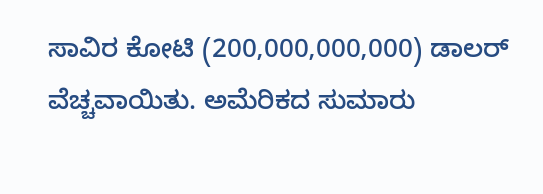ಸಾವಿರ ಕೋಟಿ (200,000,000,000) ಡಾಲರ್ ವೆಚ್ಚವಾಯಿತು. ಅಮೆರಿಕದ ಸುಮಾರು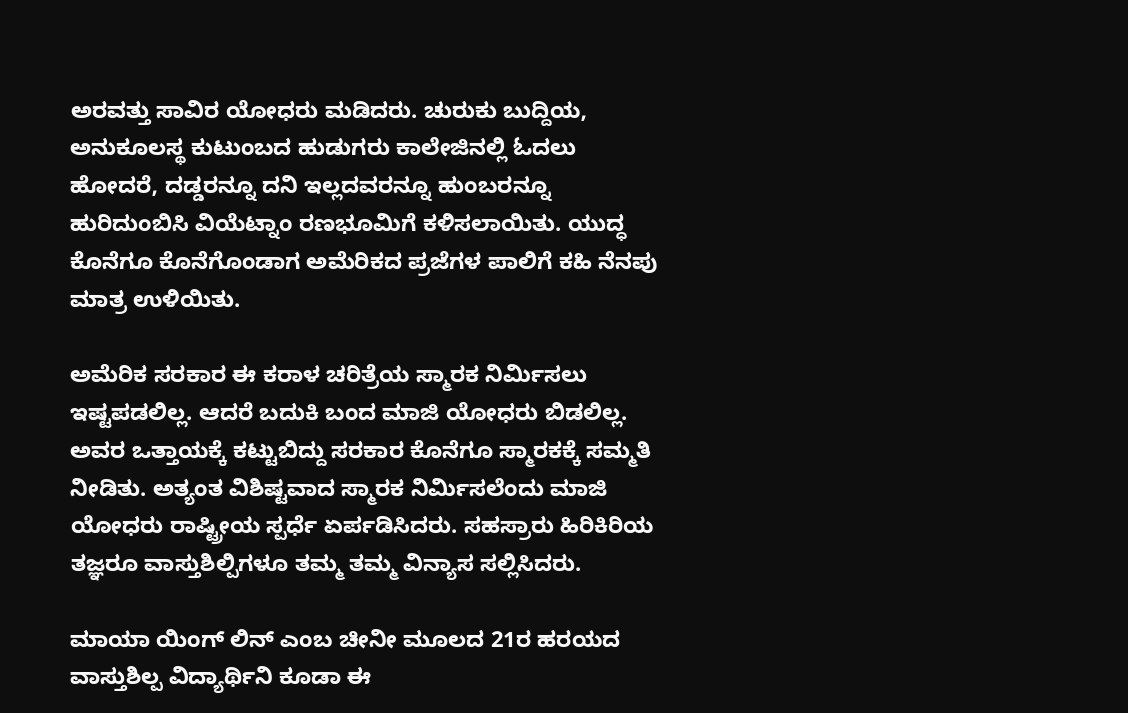ಅರವತ್ತು ಸಾವಿರ ಯೋಧರು ಮಡಿದರು. ಚುರುಕು ಬುದ್ದಿಯ, ಅನುಕೂಲಸ್ಥ ಕುಟುಂಬದ ಹುಡುಗರು ಕಾಲೇಜಿನಲ್ಲಿ ಓದಲು ಹೋದರೆ, ದಡ್ಡರನ್ನೂ ದನಿ ಇಲ್ಲದವರನ್ನೂ ಹುಂಬರನ್ನೂ ಹುರಿದುಂಬಿಸಿ ವಿಯೆಟ್ನಾಂ ರಣಭೂಮಿಗೆ ಕಳಿಸಲಾಯಿತು. ಯುದ್ಧ ಕೊನೆಗೂ ಕೊನೆಗೊಂಡಾಗ ಅಮೆರಿಕದ ಪ್ರಜೆಗಳ ಪಾಲಿಗೆ ಕಹಿ ನೆನಪು ಮಾತ್ರ ಉಳಿಯಿತು.

ಅಮೆರಿಕ ಸರಕಾರ ಈ ಕರಾಳ ಚರಿತ್ರೆಯ ಸ್ಮಾರಕ ನಿರ್ಮಿಸಲು ಇಷ್ಟಪಡಲಿಲ್ಲ. ಆದರೆ ಬದುಕಿ ಬಂದ ಮಾಜಿ ಯೋಧರು ಬಿಡಲಿಲ್ಲ. ಅವರ ಒತ್ತಾಯಕ್ಕೆ ಕಟ್ಟುಬಿದ್ದು ಸರಕಾರ ಕೊನೆಗೂ ಸ್ಮಾರಕಕ್ಕೆ ಸಮ್ಮತಿ ನೀಡಿತು. ಅತ್ಯಂತ ವಿಶಿಷ್ಟವಾದ ಸ್ಮಾರಕ ನಿರ್ಮಿಸಲೆಂದು ಮಾಜಿ ಯೋಧರು ರಾಷ್ಟ್ರೀಯ ಸ್ಪರ್ಧೆ ಏರ್ಪಡಿಸಿದರು. ಸಹಸ್ರಾರು ಹಿರಿಕಿರಿಯ ತಜ್ಞರೂ ವಾಸ್ತುಶಿಲ್ಪಿಗಳೂ ತಮ್ಮ ತಮ್ಮ ವಿನ್ಯಾಸ ಸಲ್ಲಿಸಿದರು.

ಮಾಯಾ ಯಿಂಗ್ ಲಿನ್ ಎಂಬ ಚೀನೀ ಮೂಲದ 21ರ ಹರಯದ ವಾಸ್ತುಶಿಲ್ಪ ವಿದ್ಯಾರ್ಥಿನಿ ಕೂಡಾ ಈ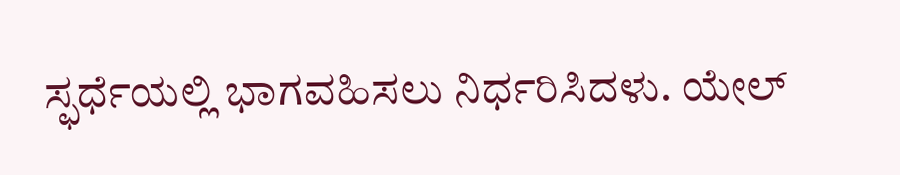ಸ್ಫರ್ಧೆಯಲ್ಲಿ ಭಾಗವಹಿಸಲು ನಿರ್ಧರಿಸಿದಳು. ಯೇಲ್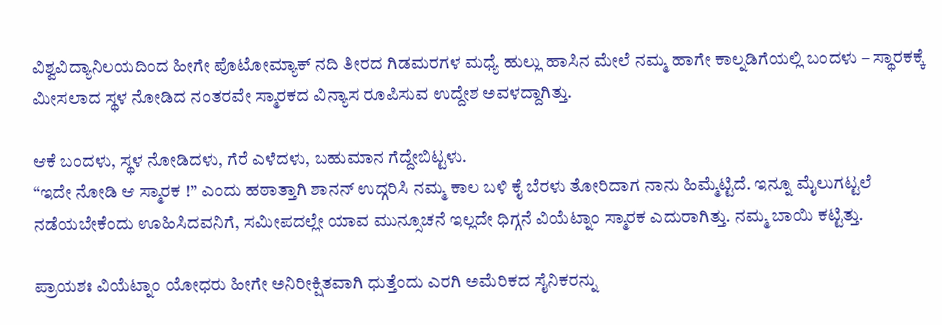ವಿಶ್ವವಿದ್ಯಾನಿಲಯದಿಂದ ಹೀಗೇ ಪೊಟೋಮ್ಯಾಕ್ ನದಿ ತೀರದ ಗಿಡಮರಗಳ ಮಧ್ಯೆ ಹುಲ್ಲು ಹಾಸಿನ ಮೇಲೆ ನಮ್ಮ ಹಾಗೇ ಕಾಲ್ನಡಿಗೆಯಲ್ಲಿ ಬಂದಳು – ಸ್ಥಾರಕಕ್ಕೆ ಮೀಸಲಾದ ಸ್ಥಳ ನೋಡಿದ ನಂತರವೇ ಸ್ಮಾರಕದ ವಿನ್ಯಾಸ ರೂಪಿಸುವ ಉದ್ದೇಶ ಅವಳದ್ದಾಗಿತ್ತು.

ಆಕೆ ಬಂದಳು, ಸ್ಥಳ ನೋಡಿದಳು, ಗೆರೆ ಎಳೆದಳು, ಬಹುಮಾನ ಗೆದ್ದೇಬಿಟ್ಟಳು.
“ಇದೇ ನೋಡಿ ಆ ಸ್ಮಾರಕ !” ಎಂದು ಹಠಾತ್ತಾಗಿ ಶಾನನ್ ಉದ್ಗರಿಸಿ ನಮ್ಮ ಕಾಲ ಬಳಿ ಕೈ ಬೆರಳು ತೋರಿದಾಗ ನಾನು ಹಿಮ್ಮೆಟ್ಟಿದೆ. ಇನ್ನೂ ಮೈಲುಗಟ್ಟಲೆ ನಡೆಯಬೇಕೆಂದು ಊಹಿಸಿದವನಿಗೆ, ಸಮೀಪದಲ್ಲೇ ಯಾವ ಮುನ್ಸೂಚನೆ ಇಲ್ಲದೇ ಧಿಗ್ಗನೆ ವಿಯೆಟ್ನಾಂ ಸ್ಮಾರಕ ಎದುರಾಗಿತ್ತು. ನಮ್ಮ ಬಾಯಿ ಕಟ್ಟಿತ್ತು.

ಪ್ರಾಯಶಃ ವಿಯೆಟ್ನಾಂ ಯೋಧರು ಹೀಗೇ ಅನಿರೀಕ್ಷಿತವಾಗಿ ಧುತ್ತೆಂದು ಎರಗಿ ಅಮೆರಿಕದ ಸೈನಿಕರನ್ನು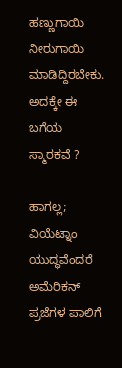ಹಣ್ಣುಗಾಯಿ ನೀರುಗಾಯಿ ಮಾಡಿದ್ದಿರಬೇಕು. ಅದಕ್ಕೇ ಈ ಬಗೆಯ ಸ್ಮಾರಕವೆ ?

ಹಾಗಲ್ಲ; ವಿಯೆಟ್ನಾಂ ಯುದ್ಧವೆಂದರೆ ಅಮೆರಿಕನ್ ಪ್ರಜೆಗಳ ಪಾಲಿಗೆ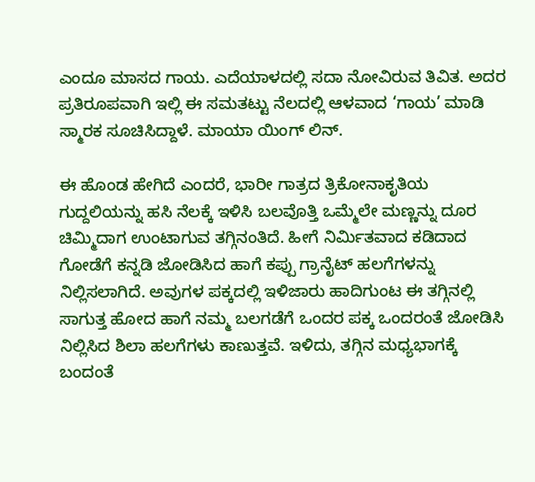ಎಂದೂ ಮಾಸದ ಗಾಯ. ಎದೆಯಾಳದಲ್ಲಿ ಸದಾ ನೋವಿರುವ ತಿವಿತ. ಅದರ ಪ್ರತಿರೂಪವಾಗಿ ಇಲ್ಲಿ ಈ ಸಮತಟ್ಟು ನೆಲದಲ್ಲಿ ಆಳವಾದ ‘ಗಾಯ’ ಮಾಡಿ ಸ್ಮಾರಕ ಸೂಚಿಸಿದ್ದಾಳೆ. ಮಾಯಾ ಯಿಂಗ್ ಲಿನ್.

ಈ ಹೊಂಡ ಹೇಗಿದೆ ಎಂದರೆ, ಭಾರೀ ಗಾತ್ರದ ತ್ರಿಕೋನಾಕೃತಿಯ ಗುದ್ದಲಿಯನ್ನು ಹಸಿ ನೆಲಕ್ಕೆ ಇಳಿಸಿ ಬಲವೊತ್ತಿ ಒಮ್ಮೆಲೇ ಮಣ್ಣನ್ನು ದೂರ ಚಿಮ್ಮಿದಾಗ ಉಂಟಾಗುವ ತಗ್ಗಿನಂತಿದೆ. ಹೀಗೆ ನಿರ್ಮಿತವಾದ ಕಡಿದಾದ ಗೋಡೆಗೆ ಕನ್ನಡಿ ಜೋಡಿಸಿದ ಹಾಗೆ ಕಪ್ಪು ಗ್ರಾನೈಟ್ ಹಲಗೆಗಳನ್ನು ನಿಲ್ಲಿಸಲಾಗಿದೆ. ಅವುಗಳ ಪಕ್ಕದಲ್ಲಿ ಇಳಿಜಾರು ಹಾದಿಗುಂಟ ಈ ತಗ್ಗಿನಲ್ಲಿ ಸಾಗುತ್ತ ಹೋದ ಹಾಗೆ ನಮ್ಮ ಬಲಗಡೆಗೆ ಒಂದರ ಪಕ್ಕ ಒಂದರಂತೆ ಜೋಡಿಸಿ ನಿಲ್ಲಿಸಿದ ಶಿಲಾ ಹಲಗೆಗಳು ಕಾಣುತ್ತವೆ. ಇಳಿದು, ತಗ್ಗಿನ ಮಧ್ಯಭಾಗಕ್ಕೆ ಬಂದಂತೆ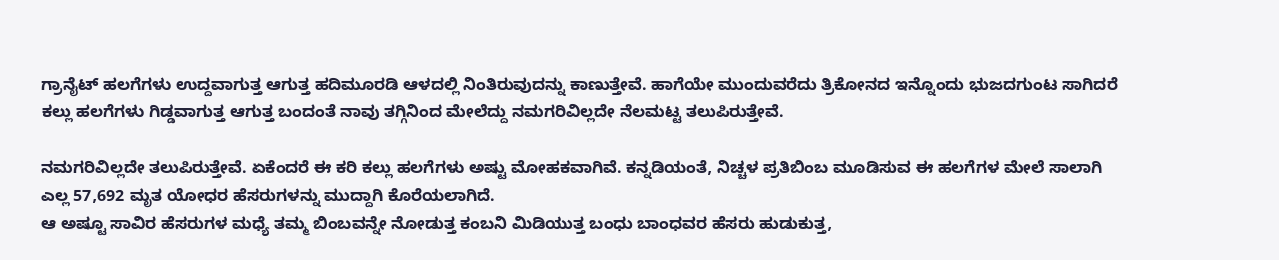ಗ್ರಾನೈಟ್ ಹಲಗೆಗಳು ಉದ್ದವಾಗುತ್ತ ಆಗುತ್ತ ಹದಿಮೂರಡಿ ಆಳದಲ್ಲಿ ನಿಂತಿರುವುದನ್ನು ಕಾಣುತ್ತೇವೆ. ಹಾಗೆಯೇ ಮುಂದುವರೆದು ತ್ರಿಕೋನದ ಇನ್ನೊಂದು ಭುಜದಗುಂಟ ಸಾಗಿದರೆ ಕಲ್ಲು ಹಲಗೆಗಳು ಗಿಡ್ಡವಾಗುತ್ತ ಆಗುತ್ತ ಬಂದಂತೆ ನಾವು ತಗ್ಗಿನಿಂದ ಮೇಲೆದ್ದು ನಮಗರಿವಿಲ್ಲದೇ ನೆಲಮಟ್ಟ ತಲುಪಿರುತ್ತೇವೆ.

ನಮಗರಿವಿಲ್ಲದೇ ತಲುಪಿರುತ್ತೇವೆ. ಏಕೆಂದರೆ ಈ ಕರಿ ಕಲ್ಲು ಹಲಗೆಗಳು ಅಷ್ಟು ಮೋಹಕವಾಗಿವೆ. ಕನ್ನಡಿಯಂತೆ, ನಿಚ್ಚಳ ಪ್ರತಿಬಿಂಬ ಮೂಡಿಸುವ ಈ ಹಲಗೆಗಳ ಮೇಲೆ ಸಾಲಾಗಿ ಎಲ್ಲ 57,692 ಮೃತ ಯೋಧರ ಹೆಸರುಗಳನ್ನು ಮುದ್ದಾಗಿ ಕೊರೆಯಲಾಗಿದೆ.
ಆ ಅಷ್ಟೂ ಸಾವಿರ ಹೆಸರುಗಳ ಮಧ್ಯೆ ತಮ್ಮ ಬಿಂಬವನ್ನೇ ನೋಡುತ್ತ ಕಂಬನಿ ಮಿಡಿಯುತ್ತ ಬಂಧು ಬಾಂಧವರ ಹೆಸರು ಹುಡುಕುತ್ತ,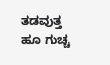ತಡವುತ್ತ ಹೂ ಗುಚ್ಚ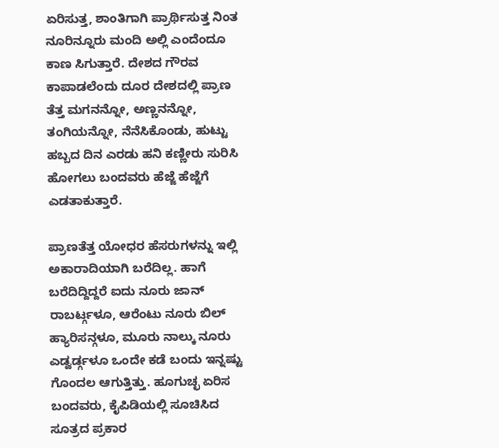ಏರಿಸುತ್ತ, ಶಾಂತಿಗಾಗಿ ಪ್ರಾರ್ಥಿಸುತ್ತ ನಿಂತ ನೂರಿನ್ನೂರು ಮಂದಿ ಅಲ್ಲಿ ಎಂದೆಂದೂ ಕಾಣ ಸಿಗುತ್ತಾರೆ. ದೇಶದ ಗೌರವ ಕಾಪಾಡಲೆಂದು ದೂರ ದೇಶದಲ್ಲಿ ಪ್ರಾಣ ತೆತ್ತ ಮಗನನ್ನೋ, ಅಣ್ಣನನ್ನೋ, ತಂಗಿಯನ್ನೋ, ನೆನೆಸಿಕೊಂಡು, ಹುಟ್ಟು ಹಬ್ಬದ ದಿನ ಎರಡು ಹನಿ ಕಣ್ಣೀರು ಸುರಿಸಿ ಹೋಗಲು ಬಂದವರು ಹೆಜ್ಜೆ ಹೆಜ್ಜೆಗೆ ಎಡತಾಕುತ್ತಾರೆ.

ಪ್ರಾಣತೆತ್ತ ಯೋಧರ ಹೆಸರುಗಳನ್ನು ಇಲ್ಲಿ ಅಕಾರಾದಿಯಾಗಿ ಬರೆದಿಲ್ಲ. ಹಾಗೆ ಬರೆದಿದ್ದಿದ್ದರೆ ಐದು ನೂರು ಜಾನ್ ರಾಬರ್ಟ್ಗಳೂ, ಆರೆಂಟು ನೂರು ಬಿಲ್ ಹ್ಯಾರಿಸನ್ಗಳೂ, ಮೂರು ನಾಲ್ಕು ನೂರು ಎಡ್ವರ್ಡ್ಗಳೂ ಒಂದೇ ಕಡೆ ಬಂದು ಇನ್ನಷ್ಟು ಗೊಂದಲ ಆಗುತ್ತಿತ್ತು. ಹೂಗುಚ್ಛ ಏರಿಸ ಬಂದವರು, ಕೈಪಿಡಿಯಲ್ಲಿ ಸೂಚಿಸಿದ ಸೂತ್ರದ ಪ್ರಕಾರ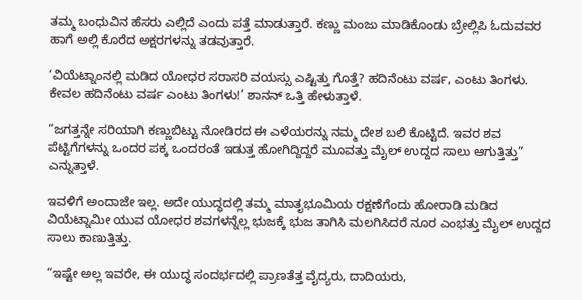ತಮ್ಮ ಬಂಧುವಿನ ಹೆಸರು ಎಲ್ಲಿದೆ ಎಂದು ಪತ್ತೆ ಮಾಡುತ್ತಾರೆ. ಕಣ್ಣು ಮಂಜು ಮಾಡಿಕೊಂಡು ಬ್ರೇಲ್ಲಿಪಿ ಓದುವವರ ಹಾಗೆ ಅಲ್ಲಿ ಕೊರೆದ ಅಕ್ಷರಗಳನ್ನು ತಡವುತ್ತಾರೆ.

‘ವಿಯೆಟ್ನಾಂನಲ್ಲಿ ಮಡಿದ ಯೋಧರ ಸರಾಸರಿ ವಯಸ್ಸು ಎಷ್ಟಿತ್ತು ಗೊತ್ತೆ? ಹದಿನೆಂಟು ವರ್ಷ, ಎಂಟು ತಿಂಗಳು. ಕೇವಲ ಹದಿನೆಂಟು ವರ್ಷ ಎಂಟು ತಿಂಗಳು!’ ಶಾನನ್ ಒತ್ತಿ ಹೇಳುತ್ತಾಳೆ.

“ಜಗತ್ತನ್ನೇ ಸರಿಯಾಗಿ ಕಣ್ಣುಬಿಟ್ಟು ನೋಡಿರದ ಈ ಎಳೆಯರನ್ನು ನಮ್ಮ ದೇಶ ಬಲಿ ಕೊಟ್ಟಿದೆ. ಇವರ ಶವ ಪೆಟ್ಟಿಗೆಗಳನ್ನು ಒಂದರ ಪಕ್ಕ ಒಂದರಂತೆ ಇಡುತ್ತ ಹೋಗಿದ್ದಿದ್ದರೆ ಮೂವತ್ತು ಮೈಲ್ ಉದ್ದದ ಸಾಲು ಆಗುತ್ತಿತ್ತು” ಎನ್ನುತ್ತಾಳೆ.

ಇವಳಿಗೆ ಅಂದಾಜೇ ಇಲ್ಲ. ಅದೇ ಯುದ್ಧದಲ್ಲಿ ತಮ್ಮ ಮಾತೃಭೂಮಿಯ ರಕ್ಷಣೆಗೆಂದು ಹೋರಾಡಿ ಮಡಿದ ವಿಯೆಟ್ನಾಮೀ ಯುವ ಯೋಧರ ಶವಗಳನ್ನೆಲ್ಲ ಭುಜಕ್ಕೆ ಭುಜ ತಾಗಿಸಿ ಮಲಗಿಸಿದರೆ ನೂರ ಎಂಭತ್ತು ಮೈಲ್ ಉದ್ದದ ಸಾಲು ಕಾಣುತ್ತಿತ್ತು.

“ಇಷ್ಟೇ ಅಲ್ಲ ಇವರೇ, ಈ ಯುದ್ಧ ಸಂದರ್ಭದಲ್ಲಿ ಪ್ರಾಣತೆತ್ತ ವೈದ್ಯರು, ದಾದಿಯರು,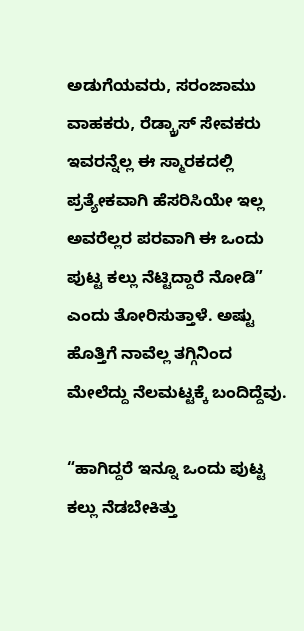ಅಡುಗೆಯವರು, ಸರಂಜಾಮು ವಾಹಕರು, ರೆಡ್ಕ್ರಾಸ್ ಸೇವಕರು ಇವರನ್ನೆಲ್ಲ ಈ ಸ್ಮಾರಕದಲ್ಲಿ ಪ್ರತ್ಯೇಕವಾಗಿ ಹೆಸರಿಸಿಯೇ ಇಲ್ಲ ಅವರೆಲ್ಲರ ಪರವಾಗಿ ಈ ಒಂದು ಪುಟ್ಟ ಕಲ್ಲು ನೆಟ್ಟಿದ್ದಾರೆ ನೋಡಿ” ಎಂದು ತೋರಿಸುತ್ತಾಳೆ. ಅಷ್ಟು ಹೊತ್ತಿಗೆ ನಾವೆಲ್ಲ ತಗ್ಗಿನಿಂದ ಮೇಲೆದ್ದು ನೆಲಮಟ್ಟಕ್ಕೆ ಬಂದಿದ್ದೆವು.

“ಹಾಗಿದ್ದರೆ ಇನ್ನೂ ಒಂದು ಪುಟ್ಟ ಕಲ್ಲು ನೆಡಬೇಕಿತ್ತು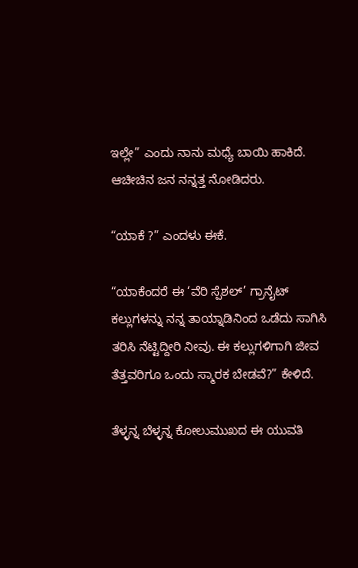ಇಲ್ಲೇ” ಎಂದು ನಾನು ಮಧ್ಯೆ ಬಾಯಿ ಹಾಕಿದೆ. ಆಚೀಚಿನ ಜನ ನನ್ನತ್ತ ನೋಡಿದರು.

“ಯಾಕೆ ?” ಎಂದಳು ಈಕೆ.

“ಯಾಕೆಂದರೆ ಈ ‘ವೆರಿ ಸ್ಪೆಶಲ್’ ಗ್ರಾನೈಟ್ ಕಲ್ಲುಗಳನ್ನು ನನ್ನ ತಾಯ್ನಾಡಿನಿಂದ ಒಡೆದು ಸಾಗಿಸಿ ತರಿಸಿ ನೆಟ್ಟಿದ್ದೀರಿ ನೀವು. ಈ ಕಲ್ಲುಗಳಿಗಾಗಿ ಜೀವ ತೆತ್ತವರಿಗೂ ಒಂದು ಸ್ಮಾರಕ ಬೇಡವೆ?” ಕೇಳಿದೆ.

ತೆಳ್ಳನ್ನ ಬೆಳ್ಳನ್ನ ಕೋಲುಮುಖದ ಈ ಯುವತಿ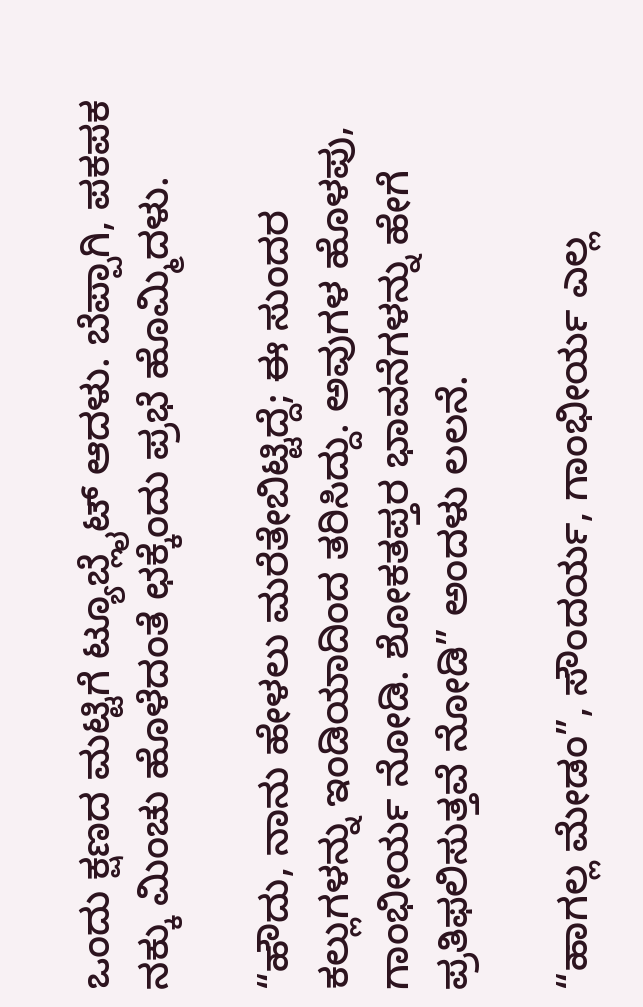ಒಂದು ಕ್ಷಣದ ಮಟ್ಟಿಗೆ ಟ್ಯೂಬ್ಲೈಟ್ ಆದಳು. ಬೆಪ್ಪಾಗಿ, ಪಕಪಕ ನಕ್ಕು ಮಿಂಚು ಹೊಳೆದಂತೆ ಛಕ್ಕೆಂದು ಪ್ರಭೆ ಹೊಮ್ಮಿದಳು.

“ಹೌದು, ನಾನು ಹೇಳಲು ಮರೆತೇಬಿಟ್ಟಿದ್ದೆ; ಈ ಸುಂದರ ಕಲ್ಲುಗಳನ್ನು ಇಂಡಿಯಾದಿಂದ ತರಿಸಿದ್ದು. ಅವುಗಳ ಹೊಳಪು, ಗಾಂಭೀರ್ಯ ನೋಡಿ. ಶೋಕತಪ್ತರ ಭಾವನೆಗಳನ್ನು ಹೇಗೆ ಪ್ರತಿಫಲಿಸುತ್ತವೆ ನೋಡಿ” ಅಂದಳು ಲಲನೆ.

“ಹಾಗಲ್ಲ ಮೇಡಂ”, ಸೌಂದರ್ಯ, ಗಾಂಭೀರ್ಯ ಎಲ್ಲ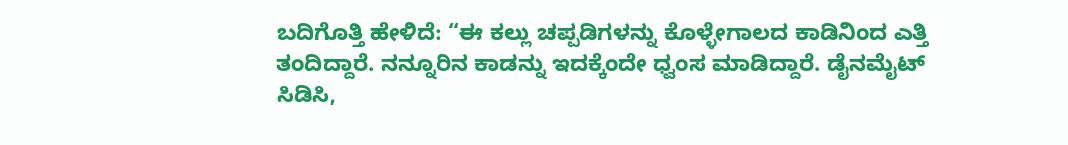ಬದಿಗೊತ್ತಿ ಹೇಳಿದೆ: “ಈ ಕಲ್ಲು ಚಪ್ಪಡಿಗಳನ್ನು ಕೊಳ್ಳೇಗಾಲದ ಕಾಡಿನಿಂದ ಎತ್ತಿ ತಂದಿದ್ದಾರೆ. ನನ್ನೂರಿನ ಕಾಡನ್ನು ಇದಕ್ಕೆಂದೇ ಧ್ವಂಸ ಮಾಡಿದ್ದಾರೆ. ಡೈನಮೈಟ್ ಸಿಡಿಸಿ,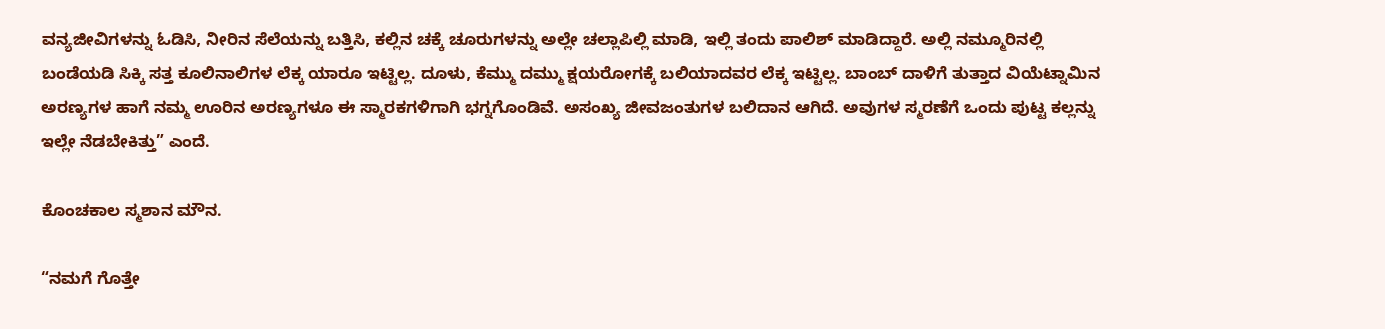ವನ್ಯಜೀವಿಗಳನ್ನು ಓಡಿಸಿ, ನೀರಿನ ಸೆಲೆಯನ್ನು ಬತ್ತಿಸಿ, ಕಲ್ಲಿನ ಚಕ್ಕೆ ಚೂರುಗಳನ್ನು ಅಲ್ಲೇ ಚಲ್ಲಾಪಿಲ್ಲಿ ಮಾಡಿ, ಇಲ್ಲಿ ತಂದು ಪಾಲಿಶ್ ಮಾಡಿದ್ದಾರೆ. ಅಲ್ಲಿ ನಮ್ಮೂರಿನಲ್ಲಿ ಬಂಡೆಯಡಿ ಸಿಕ್ಕಿ ಸತ್ತ ಕೂಲಿನಾಲಿಗಳ ಲೆಕ್ಕ ಯಾರೂ ಇಟ್ಟಿಲ್ಲ. ದೂಳು, ಕೆಮ್ಮು ದಮ್ಮು ಕ್ಷಯರೋಗಕ್ಕೆ ಬಲಿಯಾದವರ ಲೆಕ್ಕ ಇಟ್ಟಿಲ್ಲ. ಬಾಂಬ್ ದಾಳಿಗೆ ತುತ್ತಾದ ವಿಯೆಟ್ನಾಮಿನ ಅರಣ್ಯಗಳ ಹಾಗೆ ನಮ್ಮ ಊರಿನ ಅರಣ್ಯಗಳೂ ಈ ಸ್ಮಾರಕಗಳಿಗಾಗಿ ಭಗ್ನಗೊಂಡಿವೆ. ಅಸಂಖ್ಯ ಜೀವಜಂತುಗಳ ಬಲಿದಾನ ಆಗಿದೆ. ಅವುಗಳ ಸ್ಮರಣೆಗೆ ಒಂದು ಪುಟ್ಟ ಕಲ್ಲನ್ನು ಇಲ್ಲೇ ನೆಡಬೇಕಿತ್ತು” ಎಂದೆ.

ಕೊಂಚಕಾಲ ಸ್ಮಶಾನ ಮೌನ.

“ನಮಗೆ ಗೊತ್ತೇ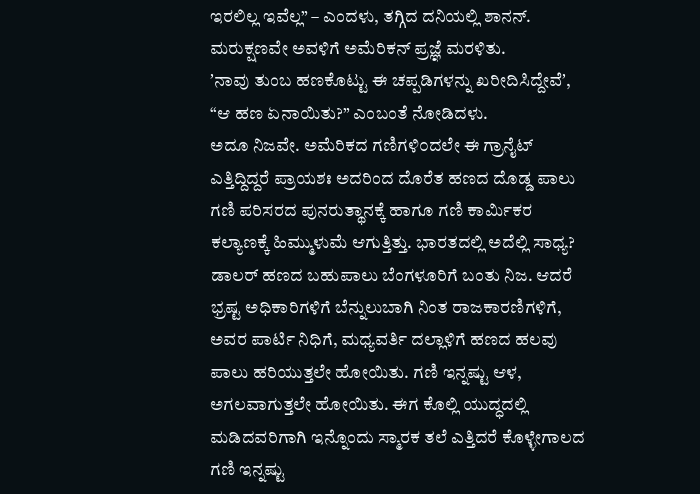ಇರಲಿಲ್ಲ ಇವೆಲ್ಲ” – ಎಂದಳು, ತಗ್ಗಿದ ದನಿಯಲ್ಲಿ ಶಾನನ್. ಮರುಕ್ಷಣವೇ ಅವಳಿಗೆ ಅಮೆರಿಕನ್ ಪ್ರಜ್ಞೆ ಮರಳಿತು.
ʼನಾವು ತುಂಬ ಹಣಕೊಟ್ಟು ಈ ಚಪ್ಪಡಿಗಳನ್ನು ಖರೀದಿಸಿದ್ದೇವೆʼ, “ಆ ಹಣ ಏನಾಯಿತು?” ಎಂಬಂತೆ ನೋಡಿದಳು.
ಅದೂ ನಿಜವೇ. ಅಮೆರಿಕದ ಗಣಿಗಳಿ೦ದಲೇ ಈ ಗ್ರಾನೈಟ್ ಎತ್ತಿದ್ದಿದ್ದರೆ ಪ್ರಾಯಶಃ ಅದರಿಂದ ದೊರೆತ ಹಣದ ದೊಡ್ಡ ಪಾಲು ಗಣಿ ಪರಿಸರದ ಪುನರುತ್ಥಾನಕ್ಕೆ ಹಾಗೂ ಗಣಿ ಕಾರ್ಮಿಕರ ಕಲ್ಯಾಣಕ್ಕೆ ಹಿಮ್ಮುಳುಮೆ ಆಗುತ್ತಿತ್ತು. ಭಾರತದಲ್ಲಿ ಅದೆಲ್ಲಿ ಸಾಧ್ಯ? ಡಾಲರ್ ಹಣದ ಬಹುಪಾಲು ಬೆಂಗಳೂರಿಗೆ ಬಂತು ನಿಜ. ಆದರೆ ಭ್ರಷ್ಟ ಅಧಿಕಾರಿಗಳಿಗೆ ಬೆನ್ನುಲುಬಾಗಿ ನಿಂತ ರಾಜಕಾರಣಿಗಳಿಗೆ, ಅವರ ಪಾರ್ಟಿ ನಿಧಿಗೆ, ಮಧ್ಯವರ್ತಿ ದಲ್ಲಾಳಿಗೆ ಹಣದ ಹಲವು ಪಾಲು ಹರಿಯುತ್ತಲೇ ಹೋಯಿತು. ಗಣಿ ಇನ್ನಷ್ಟು ಆಳ, ಅಗಲವಾಗುತ್ತಲೇ ಹೋಯಿತು. ಈಗ ಕೊಲ್ಲಿ ಯುದ್ಧದಲ್ಲಿ ಮಡಿದವರಿಗಾಗಿ ಇನ್ನೊಂದು ಸ್ಮಾರಕ ತಲೆ ಎತ್ತಿದರೆ ಕೊಳ್ಳೇಗಾಲದ ಗಣಿ ಇನ್ನಷ್ಟು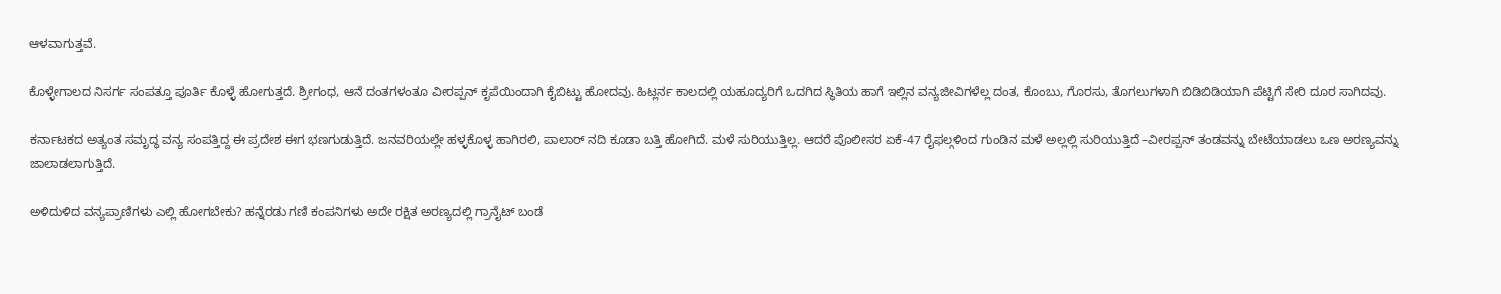ಆಳವಾಗುತ್ತವೆ.

ಕೊಳ್ಳೇಗಾಲದ ನಿಸರ್ಗ ಸಂಪತ್ತೂ ಪೂರ್ತಿ ಕೊಳ್ಳೆ ಹೋಗುತ್ತದೆ. ಶ್ರೀಗಂಧ, ಆನೆ ದಂತಗಳಂತೂ ವೀರಪ್ಪನ್ ಕೃಪೆಯಿಂದಾಗಿ ಕೈಬಿಟ್ಟು ಹೋದವು. ಹಿಟ್ಲರ್ನ ಕಾಲದಲ್ಲಿ ಯಹೂದ್ಯರಿಗೆ ಒದಗಿದ ಸ್ಥಿತಿಯ ಹಾಗೆ ಇಲ್ಲಿನ ವನ್ಯಜೀವಿಗಳೆಲ್ಲ ದಂತ, ಕೊಂಬು, ಗೊರಸು, ತೊಗಲುಗಳಾಗಿ ಬಿಡಿಬಿಡಿಯಾಗಿ ಪೆಟ್ಟಿಗೆ ಸೇರಿ ದೂರ ಸಾಗಿದವು.

ಕರ್ನಾಟಕದ ಅತ್ಯಂತ ಸಮೃದ್ಧ ವನ್ಯ ಸಂಪತ್ತಿದ್ದ ಈ ಪ್ರದೇಶ ಈಗ ಭಣಗುಡುತ್ತಿದೆ. ಜನವರಿಯಲ್ಲೇ ಹಳ್ಳಕೊಳ್ಳ ಹಾಗಿರಲಿ, ಪಾಲಾರ್ ನದಿ ಕೂಡಾ ಬತ್ತಿ ಹೋಗಿದೆ. ಮಳೆ ಸುರಿಯುತ್ತಿಲ್ಲ. ಆದರೆ ಪೊಲೀಸರ ಏಕೆ-47 ರೈಫಲ್ಗಳಿಂದ ಗುಂಡಿನ ಮಳೆ ಅಲ್ಲಲ್ಲಿ ಸುರಿಯುತ್ತಿದೆ –ವೀರಪ್ಪನ್ ತಂಡವನ್ನು ಬೇಟೆಯಾಡಲು ಒಣ ಅರಣ್ಯವನ್ನು ಜಾಲಾಡಲಾಗುತ್ತಿದೆ.

ಅಳಿದುಳಿದ ವನ್ಯಪ್ರಾಣಿಗಳು ಎಲ್ಲಿ ಹೋಗಬೇಕು? ಹನ್ನೆರಡು ಗಣಿ ಕಂಪನಿಗಳು ಅದೇ ರಕ್ಷಿತ ಅರಣ್ಯದಲ್ಲಿ ಗ್ರಾನೈಟ್ ಬಂಡೆ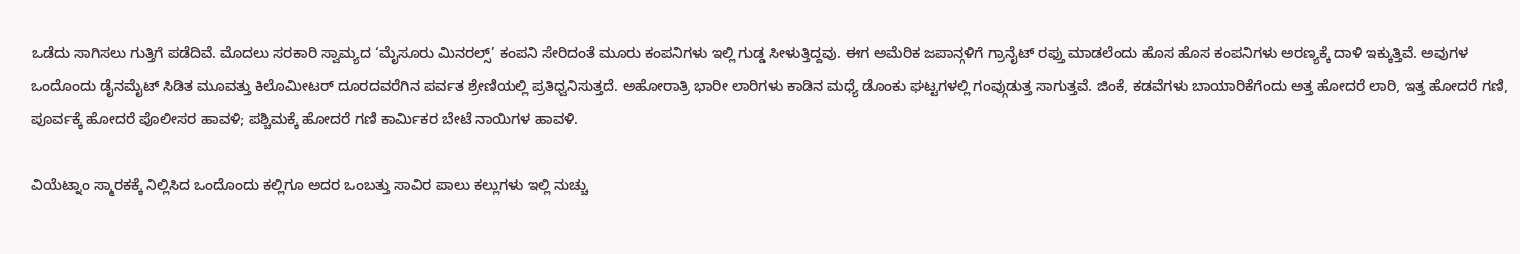ಒಡೆದು ಸಾಗಿಸಲು ಗುತ್ತಿಗೆ ಪಡೆದಿವೆ. ಮೊದಲು ಸರಕಾರಿ ಸ್ವಾಮ್ಯದ ‘ಮೈಸೂರು ಮಿನರಲ್ಸ್’ ಕಂಪನಿ ಸೇರಿದಂತೆ ಮೂರು ಕಂಪನಿಗಳು ಇಲ್ಲಿ ಗುಡ್ಡ ಸೀಳುತ್ತಿದ್ದವು. ಈಗ ಅಮೆರಿಕ ಜಪಾನ್ಗಳಿಗೆ ಗ್ರಾನೈಟ್ ರಫ್ತು ಮಾಡಲೆಂದು ಹೊಸ ಹೊಸ ಕಂಪನಿಗಳು ಅರಣ್ಯಕ್ಕೆ ದಾಳಿ ಇಕ್ಕುತ್ತಿವೆ. ಅವುಗಳ ಒಂದೊಂದು ಡೈನಮೈಟ್ ಸಿಡಿತ ಮೂವತ್ತು ಕಿಲೊಮೀಟರ್ ದೂರದವರೆಗಿನ ಪರ್ವತ ಶ್ರೇಣಿಯಲ್ಲಿ ಪ್ರತಿಧ್ವನಿಸುತ್ತದೆ. ಅಹೋರಾತ್ರಿ ಭಾರೀ ಲಾರಿಗಳು ಕಾಡಿನ ಮಧ್ಯೆ ಡೊಂಕು ಘಟ್ಟಗಳಲ್ಲಿ ಗಂವ್ಗುಡುತ್ತ ಸಾಗುತ್ತವೆ. ಜಿಂಕೆ, ಕಡವೆಗಳು ಬಾಯಾರಿಕೆಗೆಂದು ಅತ್ತ ಹೋದರೆ ಲಾರಿ, ಇತ್ತ ಹೋದರೆ ಗಣಿ, ಪೂರ್ವಕ್ಕೆ ಹೋದರೆ ಪೊಲೀಸರ ಹಾವಳಿ; ಪಶ್ಚಿಮಕ್ಕೆ ಹೋದರೆ ಗಣಿ ಕಾರ್ಮಿಕರ ಬೇಟೆ ನಾಯಿಗಳ ಹಾವಳಿ.

ವಿಯೆಟ್ನಾಂ ಸ್ಮಾರಕಕ್ಕೆ ನಿಲ್ಲಿಸಿದ ಒಂದೊಂದು ಕಲ್ಲಿಗೂ ಅದರ ಒಂಬತ್ತು ಸಾವಿರ ಪಾಲು ಕಲ್ಲುಗಳು ಇಲ್ಲಿ ನುಚ್ಚು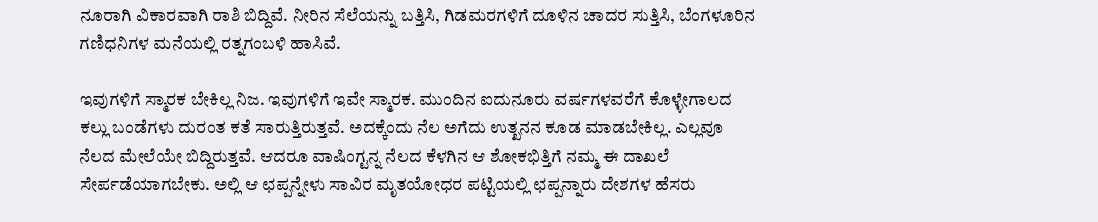ನೂರಾಗಿ ವಿಕಾರವಾಗಿ ರಾಶಿ ಬಿದ್ದಿವೆ. ನೀರಿನ ಸೆಲೆಯನ್ನು ಬತ್ತಿಸಿ, ಗಿಡಮರಗಳಿಗೆ ದೂಳಿನ ಚಾದರ ಸುತ್ತಿಸಿ, ಬೆಂಗಳೂರಿನ ಗಣಿಧನಿಗಳ ಮನೆಯಲ್ಲಿ ರತ್ನಗಂಬಳಿ ಹಾಸಿವೆ.

ಇವುಗಳಿಗೆ ಸ್ಮಾರಕ ಬೇಕಿಲ್ಲ ನಿಜ. ಇವುಗಳಿಗೆ ಇವೇ ಸ್ಮಾರಕ. ಮುಂದಿನ ಐದುನೂರು ವರ್ಷಗಳವರೆಗೆ ಕೊಳ್ಳೇಗಾಲದ ಕಲ್ಲು ಬಂಡೆಗಳು ದುರಂತ ಕತೆ ಸಾರುತ್ತಿರುತ್ತವೆ. ಅದಕ್ಕೆಂದು ನೆಲ ಅಗೆದು ಉತ್ಖನನ ಕೂಡ ಮಾಡಬೇಕಿಲ್ಲ. ಎಲ್ಲವೂ ನೆಲದ ಮೇಲೆಯೇ ಬಿದ್ದಿರುತ್ತವೆ. ಆದರೂ ವಾಷಿಂಗ್ಟನ್ನ ನೆಲದ ಕೆಳಗಿನ ಆ ಶೋಕಭಿತ್ತಿಗೆ ನಮ್ಮ ಈ ದಾಖಲೆ ಸೇರ್ಪಡೆಯಾಗಬೇಕು. ಅಲ್ಲಿ ಆ ಛಪ್ಪನ್ನೇಳು ಸಾವಿರ ಮೃತಯೋಧರ ಪಟ್ಟಿಯಲ್ಲಿ ಛಪ್ಪನ್ನಾರು ದೇಶಗಳ ಹೆಸರು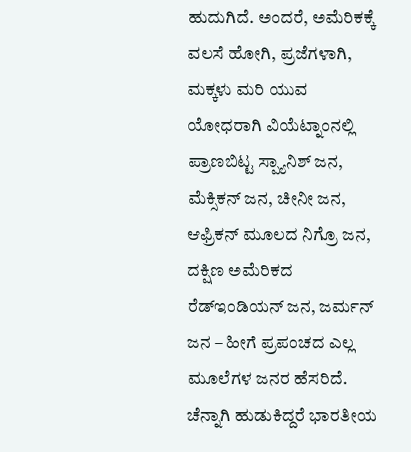ಹುದುಗಿದೆ. ಅಂದರೆ, ಅಮೆರಿಕಕ್ಕೆ ವಲಸೆ ಹೋಗಿ, ಪ್ರಜೆಗಳಾಗಿ, ಮಕ್ಕಳು ಮರಿ ಯುವ ಯೋಧರಾಗಿ ವಿಯೆಟ್ನಾಂನಲ್ಲಿ ಪ್ರಾಣಬಿಟ್ಟ ಸ್ಪ್ಯಾನಿಶ್ ಜನ, ಮೆಕ್ಸಿಕನ್ ಜನ, ಚೀನೀ ಜನ, ಆಫ್ರಿಕನ್ ಮೂಲದ ನಿಗ್ರೊ ಜನ, ದಕ್ಷಿಣ ಅಮೆರಿಕದ ರೆಡ್ಇಂಡಿಯನ್ ಜನ, ಜರ್ಮನ್ ಜನ – ಹೀಗೆ ಪ್ರಪಂಚದ ಎಲ್ಲ ಮೂಲೆಗಳ ಜನರ ಹೆಸರಿದೆ. ಚೆನ್ನಾಗಿ ಹುಡುಕಿದ್ದರೆ ಭಾರತೀಯ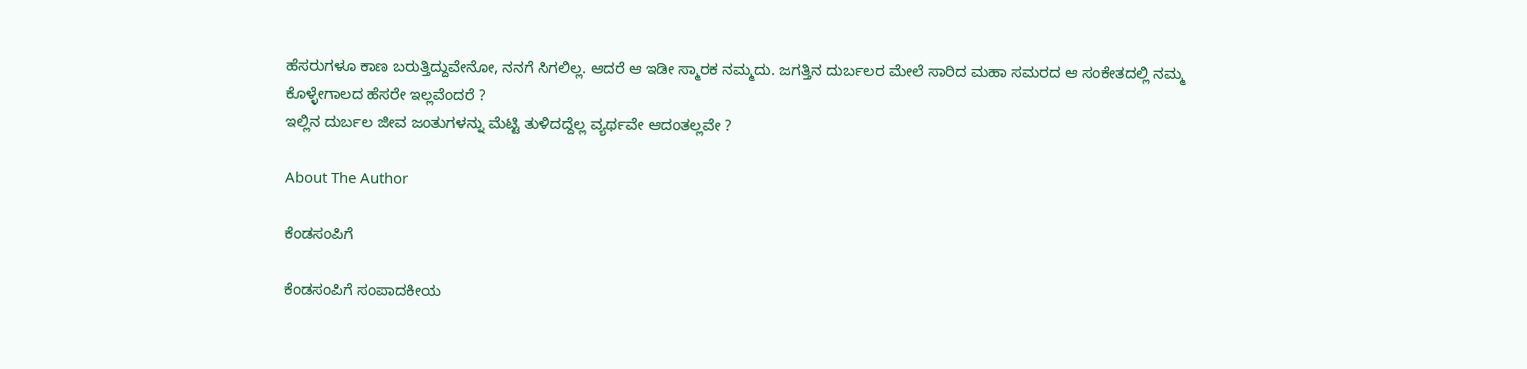ಹೆಸರುಗಳೂ ಕಾಣ ಬರುತ್ತಿದ್ದುವೇನೋ, ನನಗೆ ಸಿಗಲಿಲ್ಲ. ಆದರೆ ಆ ಇಡೀ ಸ್ಮಾರಕ ನಮ್ಮದು. ಜಗತ್ತಿನ ದುರ್ಬಲರ ಮೇಲೆ ಸಾರಿದ ಮಹಾ ಸಮರದ ಆ ಸಂಕೇತದಲ್ಲಿ ನಮ್ಮ ಕೊಳ್ಳೇಗಾಲದ ಹೆಸರೇ ಇಲ್ಲವೆಂದರೆ ?
ಇಲ್ಲಿನ ದುರ್ಬಲ ಜೀವ ಜಂತುಗಳನ್ನು ಮೆಟ್ಟಿ ತುಳಿದದ್ದೆಲ್ಲ ವ್ಯರ್ಥವೇ ಆದಂತಲ್ಲವೇ ?

About The Author

ಕೆಂಡಸಂಪಿಗೆ

ಕೆಂಡಸಂಪಿಗೆ ಸಂಪಾದಕೀಯ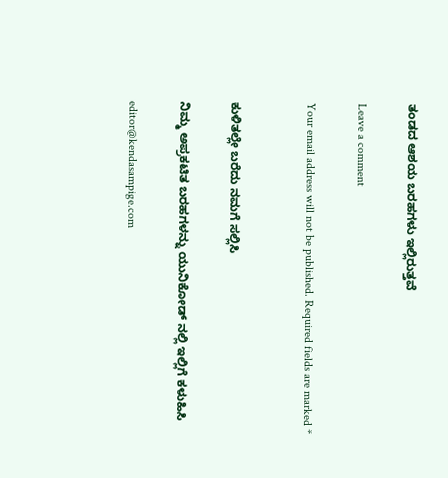ತಂಡದ ಆಶಯ ಬರಹಗಳು ಇಲ್ಲಿರುತ್ತವೆ

Leave a comment

Your email address will not be published. Required fields are marked *


ಕುಳಿತಲ್ಲೇ ಬರೆದು ನಮಗೆ ಸಲ್ಲಿಸಿ

ನಿಮ್ಮ ಅಪ್ರಕಟಿತ ಬರಹಗಳನ್ನು ಯುನಿಕೋಡ್ ನಲ್ಲಿ ಇಲ್ಲಿಗೆ ಕಳುಹಿಸಿ

editor@kendasampige.com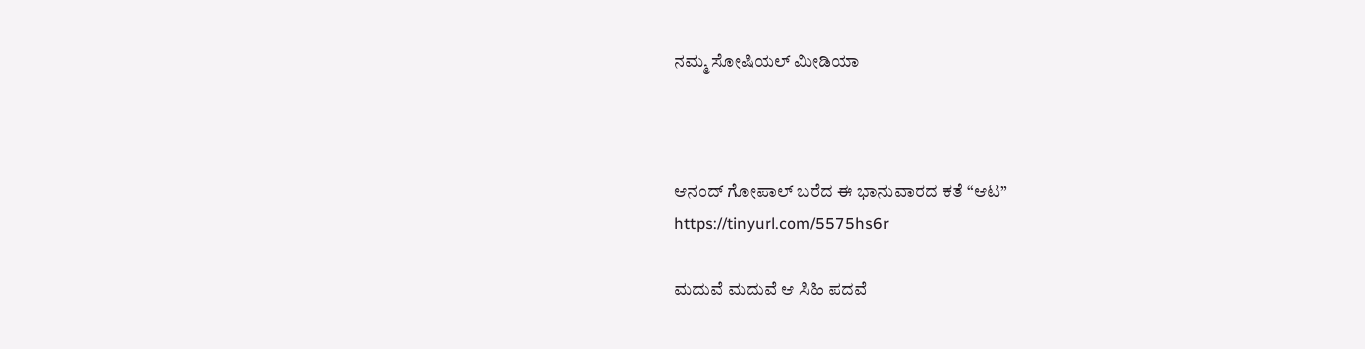ನಮ್ಮ ಸೋಷಿಯಲ್‌ ಮೀಡಿಯಾ



ಆನಂದ್‌ ಗೋಪಾಲ್‌ ಬರೆದ ಈ ಭಾನುವಾರದ ಕತೆ “ಆಟ”
https://tinyurl.com/5575hs6r

ಮದುವೆ ಮದುವೆ ಆ ಸಿಹಿ ಪದವೆ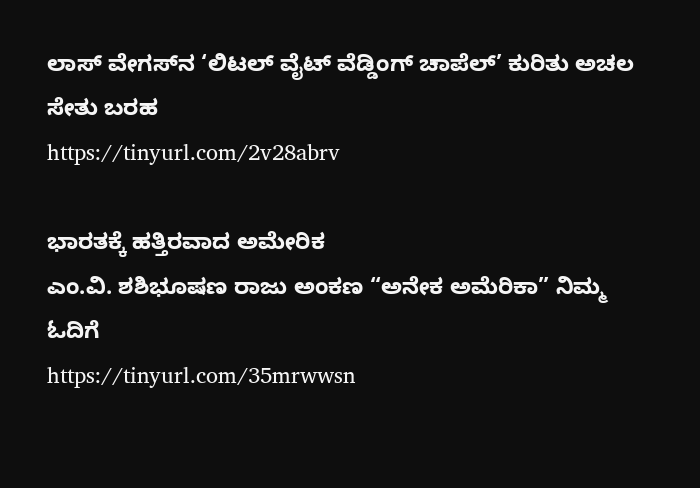ಲಾಸ್‌ ವೇಗಸ್‌ನ ‘ಲಿಟಲ್ ವೈಟ್ ವೆಡ್ಡಿಂಗ್ ಚಾಪೆಲ್’ ಕುರಿತು ಅಚಲ ಸೇತು ಬರಹ
https://tinyurl.com/2v28abrv

ಭಾರತಕ್ಕೆ ಹತ್ತಿರವಾದ ಅಮೇರಿಕ
ಎಂ.ವಿ. ಶಶಿಭೂಷಣ ರಾಜು ಅಂಕಣ “ಅನೇಕ ಅಮೆರಿಕಾ” ನಿಮ್ಮ ಓದಿಗೆ
https://tinyurl.com/35mrwwsn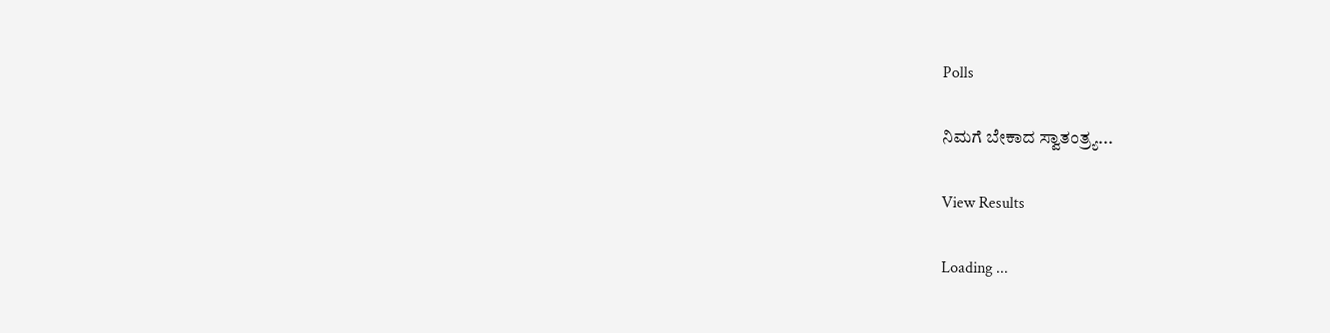Polls

ನಿಮಗೆ ಬೇಕಾದ ಸ್ವಾತಂತ್ರ್ಯ...

View Results

Loading ...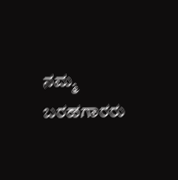ನಮ್ಮ ಬರಹಗಾರರು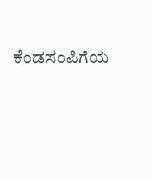ಕೆಂಡಸಂಪಿಗೆಯ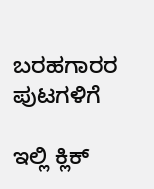ಬರಹಗಾರರ ಪುಟಗಳಿಗೆ

ಇಲ್ಲಿ ಕ್ಲಿಕ್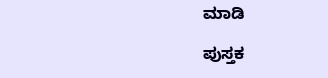ಮಾಡಿ

ಪುಸ್ತಕ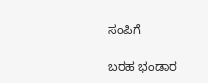ಸಂಪಿಗೆ

ಬರಹ ಭಂಡಾರ